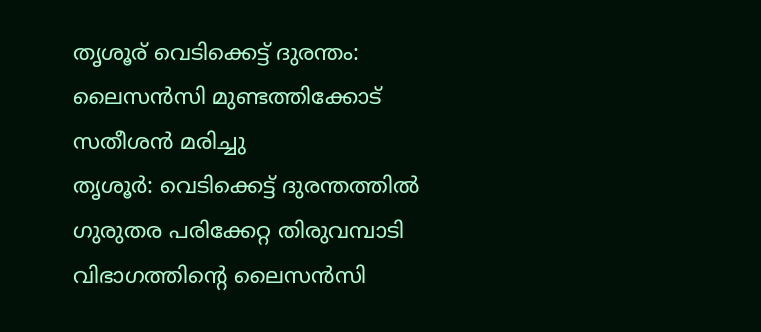തൃശൂര് വെടിക്കെട്ട് ദുരന്തം: ലൈസൻസി മുണ്ടത്തിക്കോട് സതീശൻ മരിച്ചു
തൃശൂർ: വെടിക്കെട്ട് ദുരന്തത്തിൽ ഗുരുതര പരിക്കേറ്റ തിരുവമ്പാടി വിഭാഗത്തിൻ്റെ ലൈസൻസി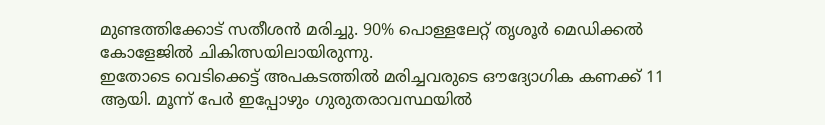മുണ്ടത്തിക്കോട് സതീശൻ മരിച്ചു. 90% പൊള്ളലേറ്റ് തൃശൂർ മെഡിക്കൽ കോളേജിൽ ചികിത്സയിലായിരുന്നു.
ഇതോടെ വെടിക്കെട്ട് അപകടത്തിൽ മരിച്ചവരുടെ ഔദ്യോഗിക കണക്ക് 11 ആയി. മൂന്ന് പേർ ഇപ്പോഴും ഗുരുതരാവസ്ഥയിൽ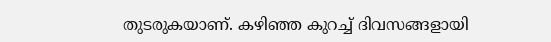തുടരുകയാണ്. കഴിഞ്ഞ കുറച്ച് ദിവസങ്ങളായി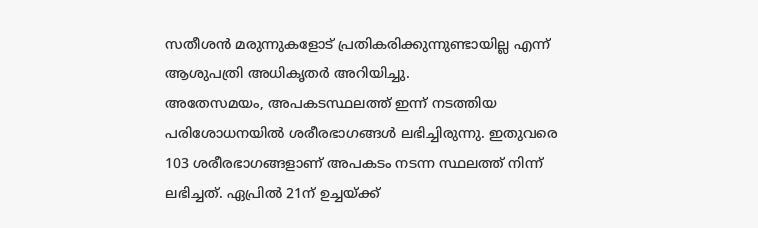സതീശൻ മരുന്നുകളോട് പ്രതികരിക്കുന്നുണ്ടായില്ല എന്ന് ആശുപത്രി അധികൃതർ അറിയിച്ചു.
അതേസമയം, അപകടസ്ഥലത്ത് ഇന്ന് നടത്തിയ പരിശോധനയിൽ ശരീരഭാഗങ്ങൾ ലഭിച്ചിരുന്നു. ഇതുവരെ 103 ശരീരഭാഗങ്ങളാണ് അപകടം നടന്ന സ്ഥലത്ത് നിന്ന് ലഭിച്ചത്. ഏപ്രിൽ 21ന് ഉച്ചയ്ക്ക്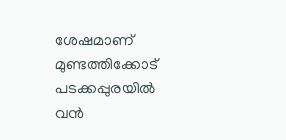ശേഷമാണ് മുണ്ടത്തിക്കോട് പടക്കപ്പുരയിൽ വൻ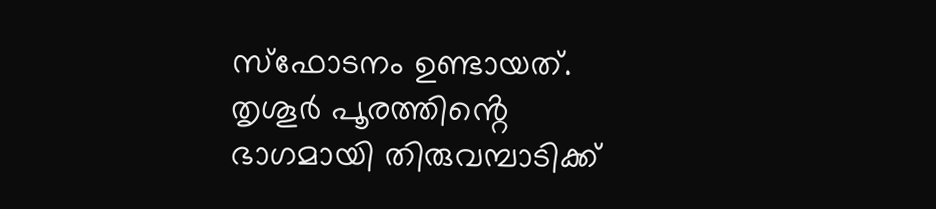സ്ഫോടനം ഉണ്ടായത്. തൃശൂർ പൂരത്തിൻ്റെ ഭാഗമായി തിരുവമ്പാടിക്ക്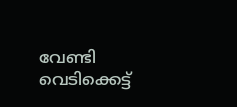വേണ്ടി വെടിക്കെട്ട്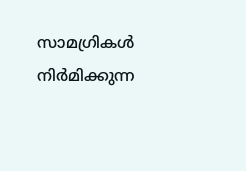സാമഗ്രികൾ നിർമിക്കുന്ന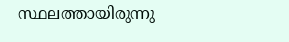സ്ഥലത്തായിരുന്നു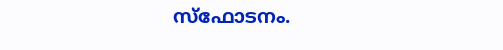സ്ഫോടനം.